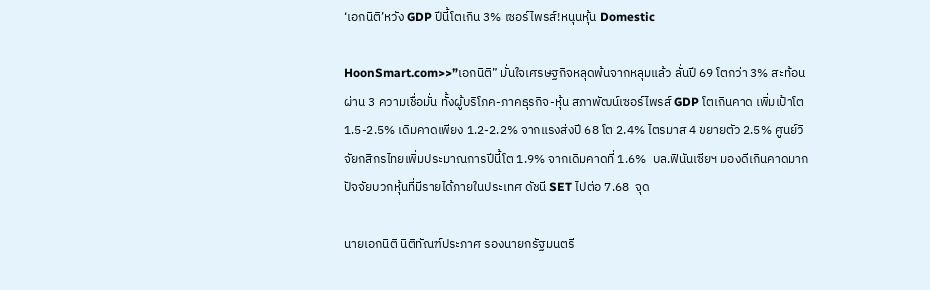‘เอกนิติ’หวัง GDP ปีนี้โตเกิน 3% เซอร์ไพรส์!หนุนหุ้น Domestic

HoonSmart.com>>”เอกนิติ” มั่นใจเศรษฐกิจหลุดพ้นจากหลุมแล้ว ลั่นปี 69 โตกว่า 3% สะท้อนผ่าน 3 ความเชื่อมั่น ทั้งผู้บริโภค-ภาคธุรกิจ-หุ้น สภาพัฒน์เซอร์ไพรส์ GDP โตเกินคาด เพิ่มเป้าโต 1.5-2.5% เดิมคาดเพียง 1.2-2.2% จากแรงส่งปี 68 โต 2.4% ไตรมาส 4 ขยายตัว 2.5% ศูนย์วิจัยกสิกรไทยเพิ่มประมาณการปีนี้โต 1.9% จากเดิมคาดที่ 1.6%  บล.ฟินันเซียฯ มองดีเกินคาดมาก ปัจจัยบวกหุ้นที่มีรายได้ภายในประเทศ ดัชนี SET ไปต่อ 7.68  จุด

นายเอกนิติ นิติทัณฑ์ประภาศ รองนายกรัฐมนตรี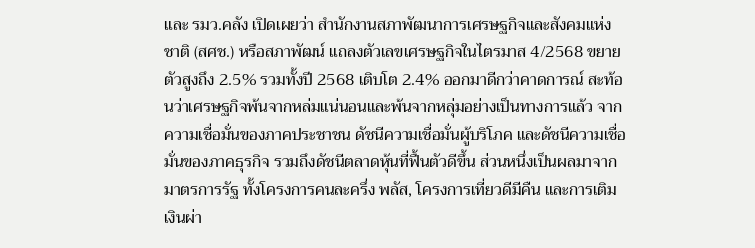และ รมว.คลัง เปิดเผยว่า สำนักงานสภาพัฒนาการเศรษฐกิจและสังคมแห่งชาติ (สศช.) หรือสภาพัฒน์ แถลงตัวเลขเศรษฐกิจในไตรมาส 4/2568 ขยายตัวสูงถึง 2.5% รวมทั้งปี 2568 เติบโต 2.4% ออกมาดีกว่าคาดการณ์ สะท้อนว่าเศรษฐกิจพ้นจากหล่มแน่นอนและพ้นจากหลุ่มอย่างเป็นทางการแล้ว จากความเชื่อมั่นของภาคประชาชน ดัชนีความเชื่อมั่นผู้บริโภค และดัชนีความเชื่อมั่นของภาคธุรกิจ รวมถึงดัชนีตลาดหุ้นที่ฟื้นตัวดีขึ้น ส่วนหนึ่งเป็นผลมาจากมาตรการรัฐ ทั้งโครงการคนละครึ่ง พลัส, โครงการเที่ยวดีมีคืน และการเติมเงินผ่า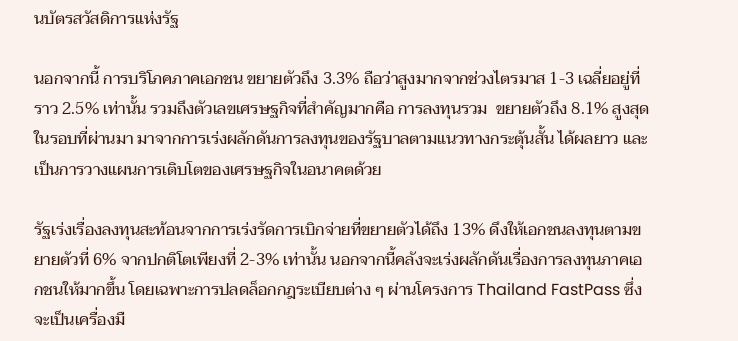นบัตรสวัสดิการแห่งรัฐ

นอกจากนี้ การบริโภคภาคเอกชน ขยายตัวถึง 3.3% ถือว่าสูงมากจากช่วงไตรมาส 1-3 เฉลี่ยอยู่ที่ราว 2.5% เท่านั้น รวมถึงตัวเลขเศรษฐกิจที่สำคัญมากคือ การลงทุนรวม  ขยายตัวถึง 8.1% สูงสุดในรอบที่ผ่านมา มาจากการเร่งผลักดันการลงทุนของรัฐบาลตามแนวทางกระตุ้นสั้น ได้ผลยาว และเป็นการวางแผนการเติบโตของเศรษฐกิจในอนาคตด้วย

รัฐเร่งเรื่องลงทุนสะท้อนจากการเร่งรัดการเบิกจ่ายที่ขยายตัวได้ถึง 13% ดึงให้เอกชนลงทุนตามขยายตัวที่ 6% จากปกติโตเพียงที่ 2-3% เท่านั้น นอกจากนี้คลังจะเร่งผลักดันเรื่องการลงทุนภาคเอกชนให้มากขึ้น โดยเฉพาะการปลดล็อกกฎระเบียบต่าง ๆ ผ่านโครงการ Thailand FastPass ซึ่งจะเป็นเครื่องมื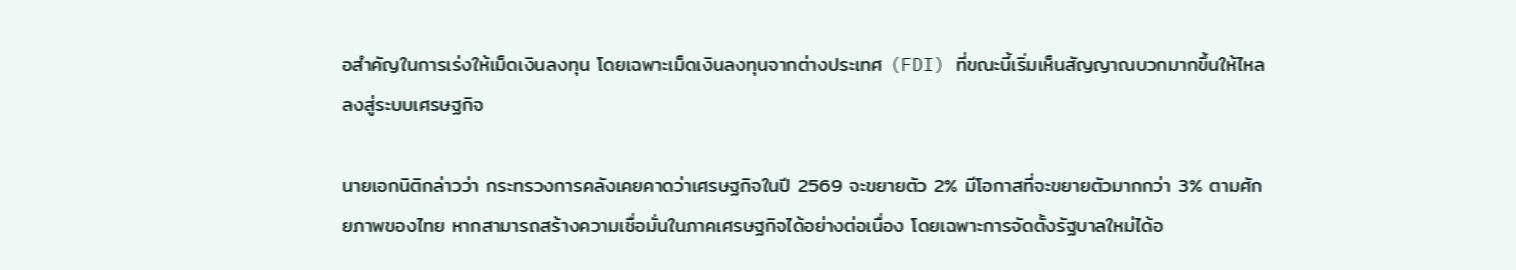อสำคัญในการเร่งให้เม็ดเงินลงทุน โดยเฉพาะเม็ดเงินลงทุนจากต่างประเทศ (FDI) ที่ขณะนี้เริ่มเห็นสัญญาณบวกมากขึ้นให้ไหลลงสู่ระบบเศรษฐกิจ

นายเอกนิติกล่าวว่า กระทรวงการคลังเคยคาดว่าเศรษฐกิจในปี 2569 จะขยายตัว 2% มีโอกาสที่จะขยายตัวมากกว่า 3% ตามศักยภาพของไทย หากสามารถสร้างความเชื่อมั่นในภาคเศรษฐกิจได้อย่างต่อเนื่อง โดยเฉพาะการจัดตั้งรัฐบาลใหม่ได้อ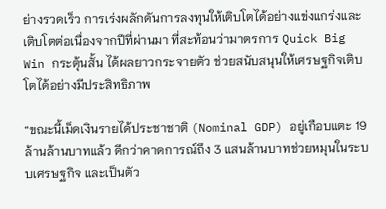ย่างรวดเร็ว การเร่งผลักดันการลงทุนให้เติบโตได้อย่างแข่งแกร่งและเติบโตต่อเนื่องจากปีที่ผ่านมา ที่สะท้อนว่ามาตรการ Quick Big Win กระตุ้นสั้น ได้ผลยาวกระจายตัว ช่วยสนับสนุนให้เศรษฐกิจเติบโตได้อย่างมีประสิทธิภาพ

“ขณะนี้เม็ดเงินรายได้ประชาชาติ (Nominal GDP) อยู่เกือบแตะ 19 ล้านล้านบาทแล้ว ดีกว่าคาดการณ์ถึง 3 แสนล้านบาทช่วยหมุนในระบบเศรษฐกิจ และเป็นตัว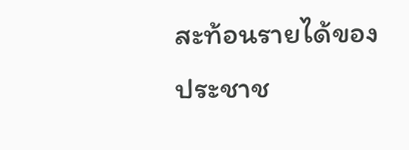สะท้อนรายได้ของประชาช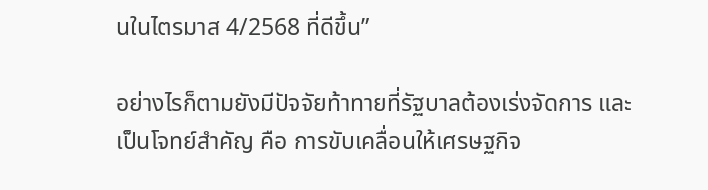นในไตรมาส 4/2568 ที่ดีขึ้น”

อย่างไรก็ตามยังมีปัจจัยท้าทายที่รัฐบาลต้องเร่งจัดการ และเป็นโจทย์สำคัญ คือ การขับเคลื่อนให้เศรษฐกิจ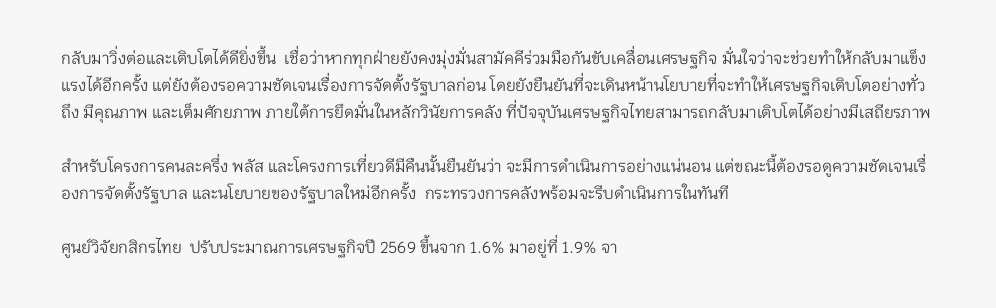กลับมาวิ่งต่อและเติบโตได้ดียิ่งขึ้น  เชื่อว่าหากทุกฝ่ายยังคงมุ่งมั่นสามัคคีร่วมมือกันขับเคลื่อนเศรษฐกิจ มั่นใจว่าจะช่วยทำให้กลับมาแข็งแรงได้อีกครั้ง แต่ยังต้องรอความชัดเจนเรื่องการจัดตั้งรัฐบาลก่อน โดยยังยืนยันที่จะเดินหน้านโยบายที่จะทำให้เศรษฐกิจเติบโตอย่างทั่วถึง มีคุณภาพ และเต็มศักยภาพ ภายใต้การยึดมั่นในหลักวินัยการคลัง ที่ปัจจุบันเศรษฐกิจไทยสามารถกลับมาเติบโตได้อย่างมีเสถียรภาพ

สำหรับโครงการคนละครึ่ง พลัส และโครงการเที่ยวดีมีคืนนั้นยืนยันว่า จะมีการดำเนินการอย่างแน่นอน แต่ขณะนี้ต้องรอดูความชัดเจนเรื่องการจัดตั้งรัฐบาล และนโยบายของรัฐบาลใหม่อีกครั้ง  กระทรวงการคลังพร้อมจะรีบดำเนินการในทันที

ศูนย์วิจัยกสิกรไทย  ปรับประมาณการเศรษฐกิจปี 2569 ขึ้นจาก 1.6% มาอยู่ที่ 1.9% จา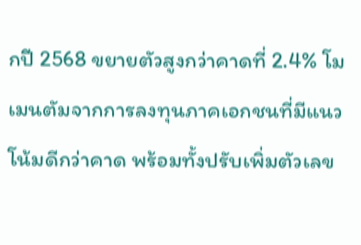กปี 2568 ขยายตัวสูงกว่าคาดที่ 2.4% โมเมนตัมจากการลงทุนภาคเอกชนที่มีแนวโน้มดีกว่าคาด พร้อมทั้งปรับเพิ่มตัวเลข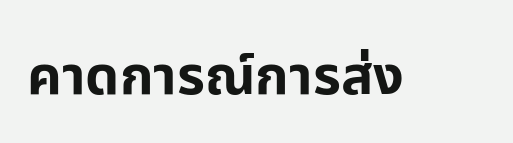คาดการณ์การส่ง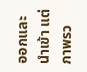ออกและนำเข้า แต่ภาพรว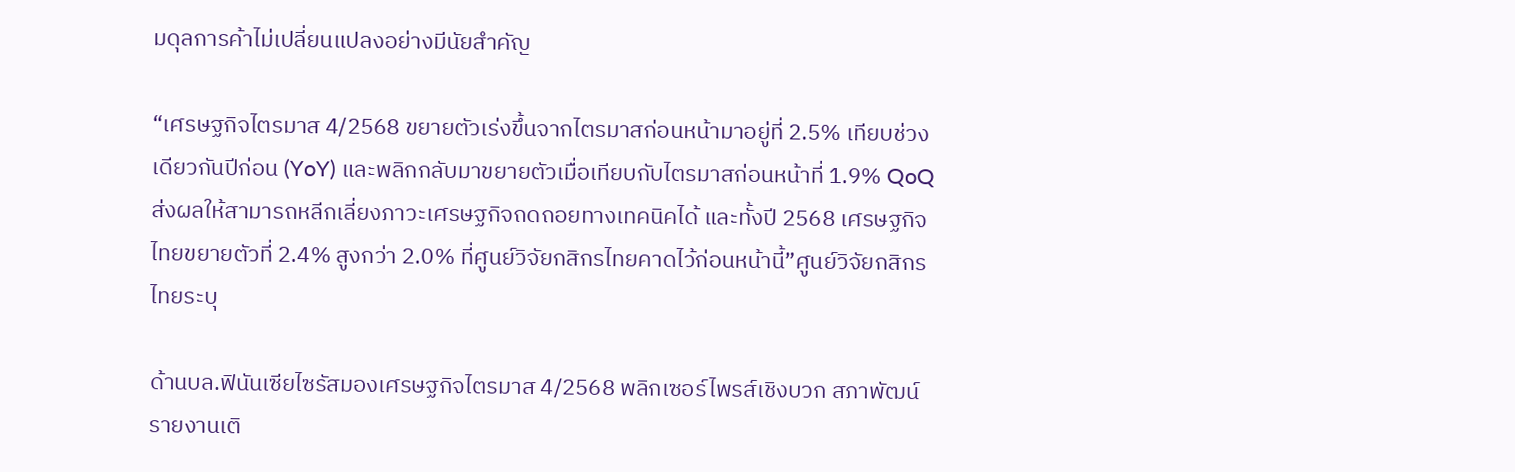มดุลการค้าไม่เปลี่ยนแปลงอย่างมีนัยสำคัญ

“เศรษฐกิจไตรมาส 4/2568 ขยายตัวเร่งขึ้นจากไตรมาสก่อนหน้ามาอยู่ที่ 2.5% เทียบช่วงเดียวกันปีก่อน (YoY) และพลิกกลับมาขยายตัวเมื่อเทียบกับไตรมาสก่อนหน้าที่ 1.9% QoQ  ส่งผลให้สามารถหลีกเลี่ยงภาวะเศรษฐกิจถดถอยทางเทคนิคได้ และทั้งปี 2568 เศรษฐกิจไทยขยายตัวที่ 2.4% สูงกว่า 2.0% ที่ศูนย์วิจัยกสิกรไทยคาดไว้ก่อนหน้านี้”ศูนย์วิจัยกสิกรไทยระบุ

ด้านบล.ฟินันเซียไซรัสมองเศรษฐกิจไตรมาส 4/2568 พลิกเซอร์ไพรส์เชิงบวก สภาพัฒน์รายงานเติ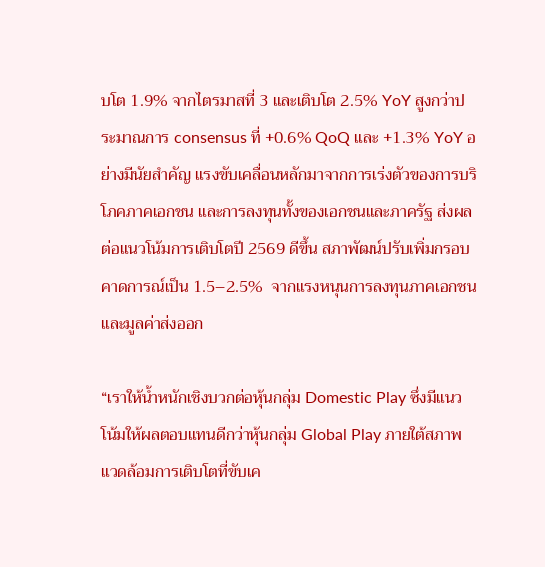บโต 1.9% จากไตรมาสที่ 3 และเติบโต 2.5% YoY สูงกว่าประมาณการ consensus ที่ +0.6% QoQ และ +1.3% YoY อย่างมีนัยสำคัญ แรงขับเคลื่อนหลักมาจากการเร่งตัวของการบริโภคภาคเอกชน และการลงทุนทั้งของเอกชนและภาครัฐ ส่งผลต่อแนวโน้มการเติบโตปี 2569 ดีขึ้น สภาพัฒน์ปรับเพิ่มกรอบคาดการณ์เป็น 1.5–2.5%  จากแรงหนุนการลงทุนภาคเอกชนและมูลค่าส่งออก

“เราให้น้ำหนักเชิงบวกต่อหุ้นกลุ่ม Domestic Play ซึ่งมีแนวโน้มให้ผลตอบแทนดีกว่าหุ้นกลุ่ม Global Play ภายใต้สภาพแวดล้อมการเติบโตที่ขับเค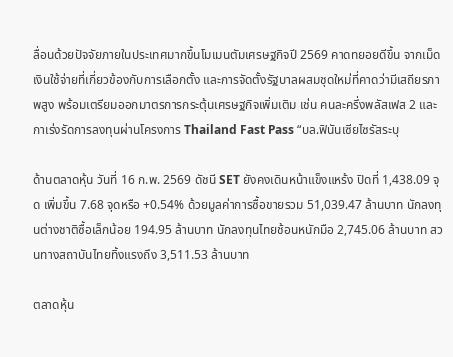ลื่อนด้วยปัจจัยภายในประเทศมากขึ้นโมเมนตัมเศรษฐกิจปี 2569 คาดทยอยดีขึ้น จากเม็ดเงินใช้จ่ายที่เกี่ยวข้องกับการเลือกตั้ง และการจัดตั้งรัฐบาลผสมชุดใหม่ที่คาดว่ามีเสถียรภาพสูง พร้อมเตรียมออกมาตรการกระตุ้นเศรษฐกิจเพิ่มเติม เช่น คนละครึ่งพลัสเฟส 2 และกาเร่งรัดการลงทุนผ่านโครงการ Thailand Fast Pass “บล.ฟินันเซียไซรัสระบุ

ด้านตลาดหุ้น วันที่ 16 ก.พ. 2569 ดัชนี SET ยังคงเดินหน้าแข็งแหร้ง ปิดที่ 1,438.09 จุด เพิ่มขึ้น 7.68 จุดหรือ +0.54% ด้วยมูลค่าการซื้อขายรวม 51,039.47 ล้านบาท นักลงทุนต่างชาติซื้อเล็กน้อย 194.95 ล้านบาท นักลงทุนไทยช้อนหนักมือ 2,745.06 ล้านบาท สวนทางสถาบันไทยทิ้งแรงถึง 3,511.53 ล้านบาท

ตลาดหุ้น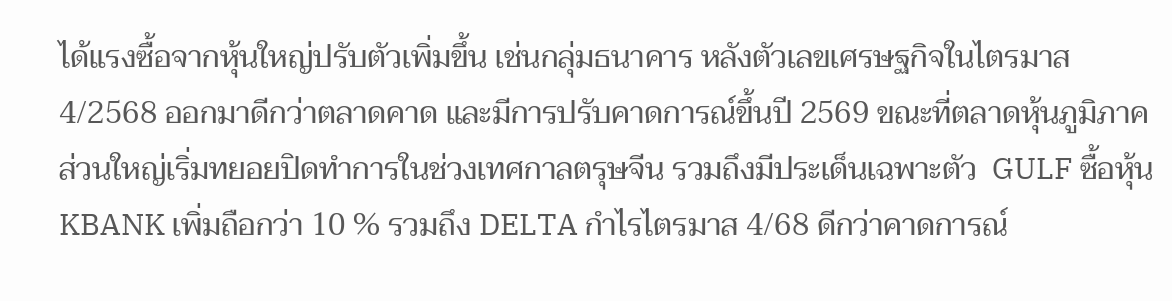ได้แรงซื้อจากหุ้นใหญ่ปรับตัวเพิ่มขึ้น เช่นกลุ่มธนาคาร หลังตัวเลขเศรษฐกิจในไตรมาส 4/2568 ออกมาดีกว่าตลาดคาด และมีการปรับคาดการณ์ขึ้นปี 2569 ขณะที่ตลาดหุ้นภูมิภาคส่วนใหญ่เริ่มทยอยปิดทำการในช่วงเทศกาลตรุษจีน รวมถึงมีประเด็นเฉพาะตัว  GULF ซื้อหุ้น KBANK เพิ่มถือกว่า 10 % รวมถึง DELTA กำไรไตรมาส 4/68 ดีกว่าคาดการณ์